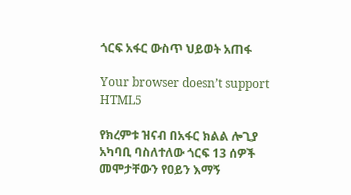ጎርፍ አፋር ውስጥ ህይወት አጠፋ

Your browser doesn’t support HTML5

የክረምቱ ዝናብ በአፋር ክልል ሎጊያ አካባቢ ባስለተለው ጎርፍ 13 ሰዎች መሞታቸውን የዐይን እማኝ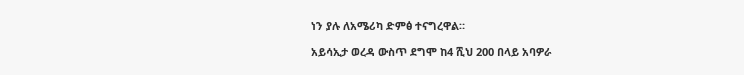ነን ያሉ ለአሜሪካ ድምፅ ተናግረዋል።

አይሳኢታ ወረዳ ውስጥ ደግሞ ከ4 ሺህ 200 በላይ አባዎራ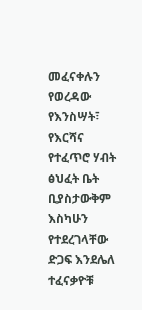መፈናቀሉን የወረዳው የእንስሣት፣ የእርሻና የተፈጥሮ ሃብት ፅህፈት ቤት ቢያስታውቅም እስካሁን የተደረገላቸው ድጋፍ እንደሌለ ተፈናቃዮቹ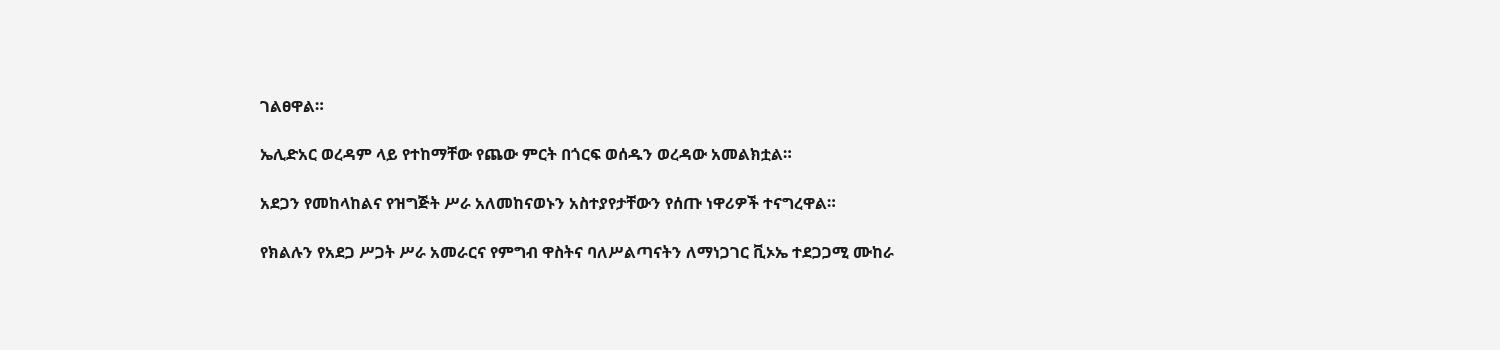ገልፀዋል።

ኤሊድአር ወረዳም ላይ የተከማቸው የጨው ምርት በጎርፍ ወሰዱን ወረዳው አመልክቷል።

አደጋን የመከላከልና የዝግጅት ሥራ አለመከናወኑን አስተያየታቸውን የሰጡ ነዋሪዎች ተናግረዋል።

የክልሉን የአደጋ ሥጋት ሥራ አመራርና የምግብ ዋስትና ባለሥልጣናትን ለማነጋገር ቪኦኤ ተደጋጋሚ ሙከራ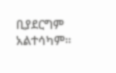ቢያደርግም አልተሳካም።